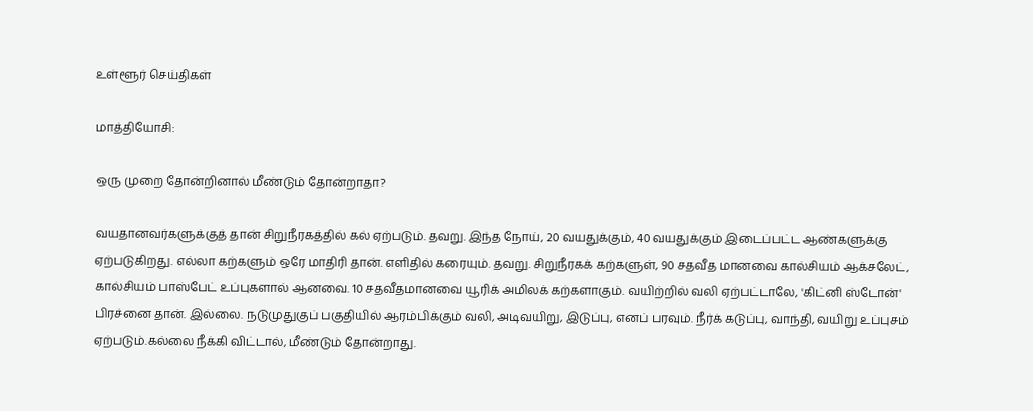உள்ளூர் செய்திகள்

மாத்தியோசி:

ஒரு முறை தோன்றினால் மீண்டும் தோன்றாதா?

வயதானவர்களுக்குத் தான் சிறுநீரகத்தில் கல் ஏற்படும். தவறு. இந்த நோய், 20 வயதுக்கும், 40 வயதுக்கும் இடைப்பட்ட ஆண்களுக்கு ஏற்படுகிறது. எல்லா கற்களும் ஒரே மாதிரி தான். எளிதில் கரையும். தவறு. சிறுநீரகக் கற்களுள், 90 சதவீத மானவை கால்சியம் ஆக்சலேட், கால்சியம் பாஸ்பேட் உப்புகளால் ஆனவை. 10 சதவீதமானவை யூரிக் அமிலக் கற்களாகும். வயிற்றில் வலி ஏற்பட்டாலே, 'கிட்னி ஸ்டோன்' பிரச்னை தான். இல்லை. நடுமுதுகுப் பகுதியில் ஆரம்பிக்கும் வலி, அடிவயிறு, இடுப்பு, எனப் பரவும். நீர்க் கடுப்பு, வாந்தி, வயிறு உப்புசம் ஏற்படும்.கல்லை நீக்கி விட்டால், மீண்டும் தோன்றாது.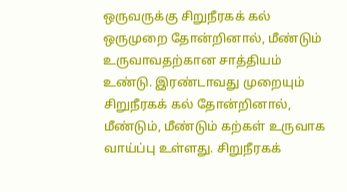ஒருவருக்கு சிறுநீரகக் கல் ஒருமுறை தோன்றினால், மீண்டும் உருவாவதற்கான சாத்தியம் உண்டு. இரண்டாவது முறையும் சிறுநீரகக் கல் தோன்றினால், மீண்டும், மீண்டும் கற்கள் உருவாக வாய்ப்பு உள்ளது. சிறுநீரகக்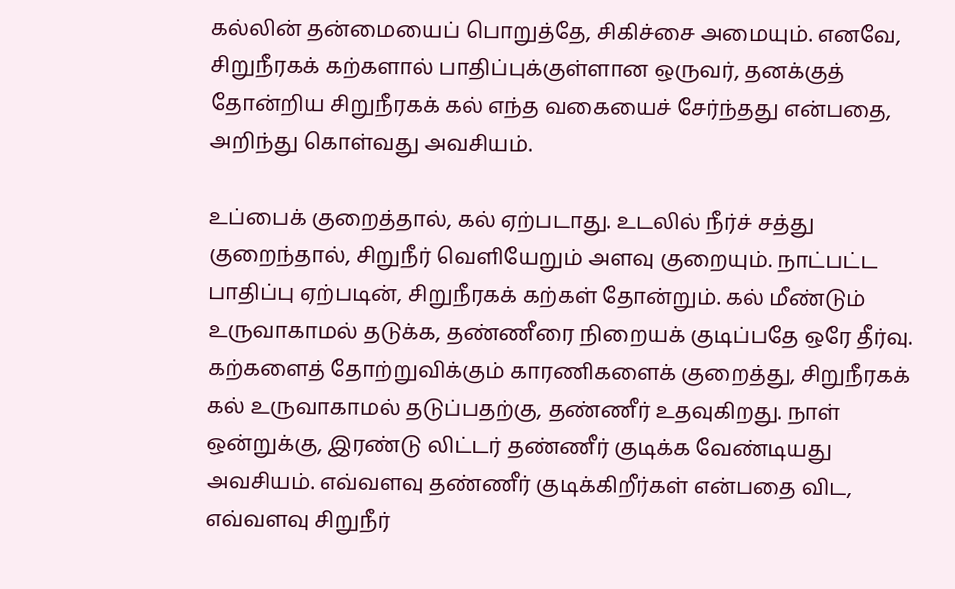கல்லின் தன்மையைப் பொறுத்தே, சிகிச்சை அமையும். எனவே, சிறுநீரகக் கற்களால் பாதிப்புக்குள்ளான ஒருவர், தனக்குத் தோன்றிய சிறுநீரகக் கல் எந்த வகையைச் சேர்ந்தது என்பதை, அறிந்து கொள்வது அவசியம்.

உப்பைக் குறைத்தால், கல் ஏற்படாது. உடலில் நீர்ச் சத்து குறைந்தால், சிறுநீர் வெளியேறும் அளவு குறையும். நாட்பட்ட பாதிப்பு ஏற்படின், சிறுநீரகக் கற்கள் தோன்றும். கல் மீண்டும் உருவாகாமல் தடுக்க, தண்ணீரை நிறையக் குடிப்பதே ஒரே தீர்வு. கற்களைத் தோற்றுவிக்கும் காரணிகளைக் குறைத்து, சிறுநீரகக் கல் உருவாகாமல் தடுப்பதற்கு, தண்ணீர் உதவுகிறது. நாள் ஒன்றுக்கு, இரண்டு லிட்டர் தண்ணீர் குடிக்க வேண்டியது அவசியம். எவ்வளவு தண்ணீர் குடிக்கிறீர்கள் என்பதை விட, எவ்வளவு சிறுநீர்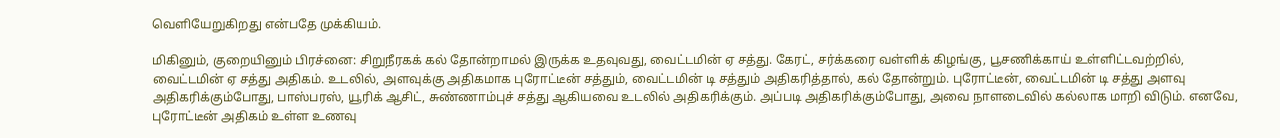வெளியேறுகிறது என்பதே முக்கியம்.

மிகினும், குறையினும் பிரச்னை: சிறுநீரகக் கல் தோன்றாமல் இருக்க உதவுவது, வைட்டமின் ஏ சத்து. கேரட், சர்க்கரை வள்ளிக் கிழங்கு, பூசணிக்காய் உள்ளிட்டவற்றில், வைட்டமின் ஏ சத்து அதிகம். உடலில், அளவுக்கு அதிகமாக புரோட்டீன் சத்தும், வைட்டமின் டி சத்தும் அதிகரித்தால், கல் தோன்றும். புரோட்டீன், வைட்டமின் டி சத்து அளவு அதிகரிக்கும்போது, பாஸ்பரஸ், யூரிக் ஆசிட், சுண்ணாம்புச் சத்து ஆகியவை உடலில் அதிகரிக்கும். அப்படி அதிகரிக்கும்போது, அவை நாளடைவில் கல்லாக மாறி விடும். எனவே, புரோட்டீன் அதிகம் உள்ள உணவு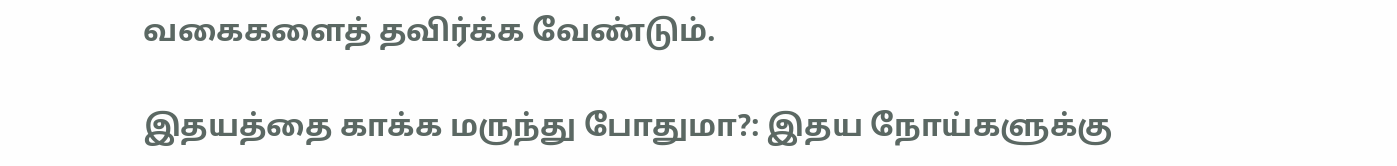வகைகளைத் தவிர்க்க வேண்டும்.

இதயத்தை காக்க மருந்து போதுமா?: இதய நோய்களுக்கு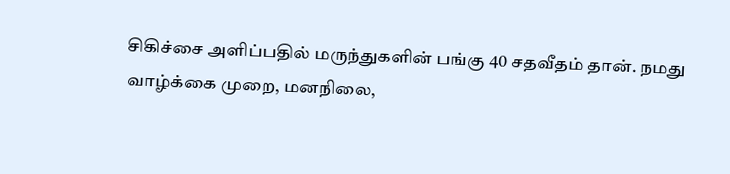சிகிச்சை அளிப்பதில் மருந்துகளின் பங்கு 40 சதவீதம் தான். நமது வாழ்க்கை முறை, மனநிலை,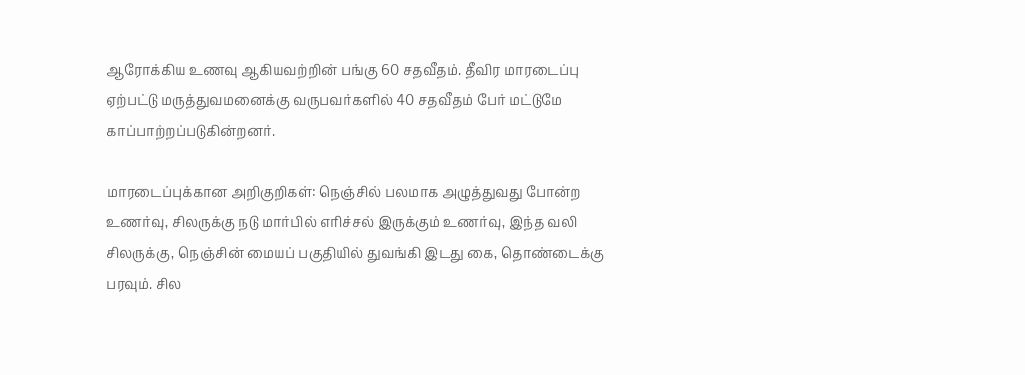ஆரோக்கிய உணவு ஆகியவற்றின் பங்கு 60 சதவீதம். தீவிர மாரடைப்பு ஏற்பட்டு மருத்துவமனைக்கு வருபவர்களில் 40 சதவீதம் பேர் மட்டுமே காப்பாற்றப்படுகின்றனர்.

மாரடைப்புக்கான அறிகுறிகள்: நெஞ்சில் பலமாக அழுத்துவது போன்ற உணர்வு, சிலருக்கு நடு மார்பில் எரிச்சல் இருக்கும் உணர்வு, இந்த வலி சிலருக்கு, நெஞ்சின் மையப் பகுதியில் துவங்கி இடது கை, தொண்டைக்கு பரவும். சில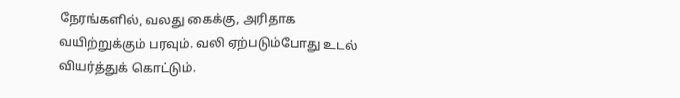நேரங்களில், வலது கைக்கு, அரிதாக வயிற்றுக்கும் பரவும். வலி ஏற்படும்போது உடல் வியர்த்துக் கொட்டும்.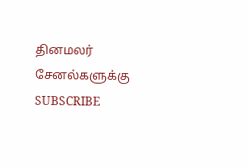தினமலர் சேனல்களுக்கு SUBSCRIBE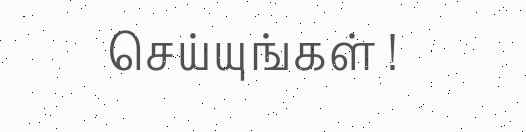செய்யுங்கள் !